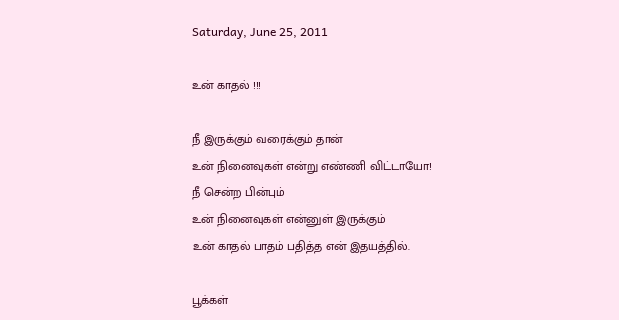Saturday, June 25, 2011

உன் காதல் !!!

நீ இருக்கும் வரைக்கும் தான்
உன் நினைவுகள் என்று எண்ணி விட்டாயோ!
நீ சென்ற பின்பும்
உன் நினைவுகள் என்னுள் இருக்கும்
உன் காதல் பாதம் பதித்த என் இதயத்தில்.

பூக்கள்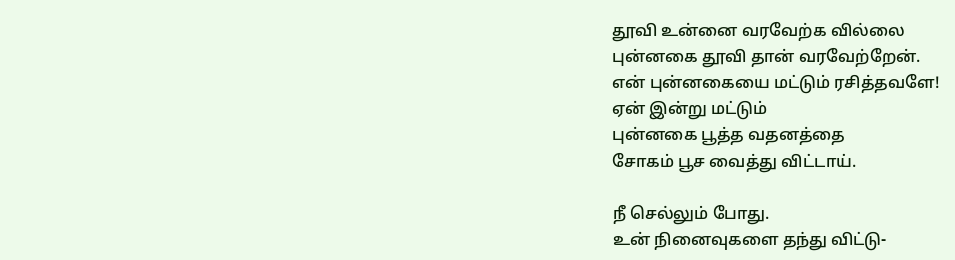தூவி உன்னை வரவேற்க வில்லை
புன்னகை தூவி தான் வரவேற்றேன்.
என் புன்னகையை மட்டும் ரசித்தவளே!
ஏன் இன்று மட்டும்
புன்னகை பூத்த வதனத்தை
சோகம் பூச வைத்து விட்டாய்.

நீ செல்லும் போது.
உன் நினைவுகளை தந்து விட்டு-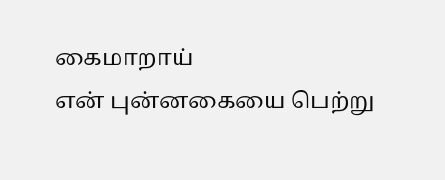கைமாறாய்
என் புன்னகையை பெற்று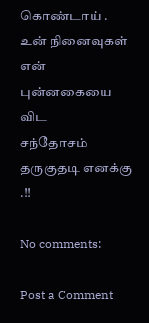கொண்டாய் .
உன் நினைவுகள் என் புன்னகையை விட
சந்தோசம் தருகுதடி எனக்கு .!!

No comments:

Post a Comment